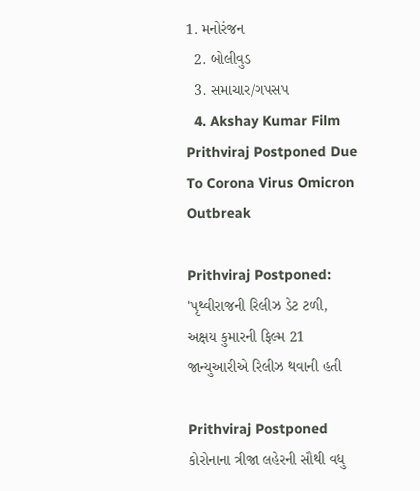1. મનોરંજન
  2. બોલીવુડ
  3. સમાચાર/ગપસપ
  4. Akshay Kumar Film Prithviraj Postponed Due To Corona Virus Omicron Outbreak

Prithviraj Postponed: 'પૃથ્વીરાજની રિલીઝ ડેટ ટળી, અક્ષય કુમારની ફિલ્મ 21 જાન્યુઆરીએ રિલીઝ થવાની હતી

Prithviraj Postponed
કોરોનાના ત્રીજા લહેરની સૌથી વધુ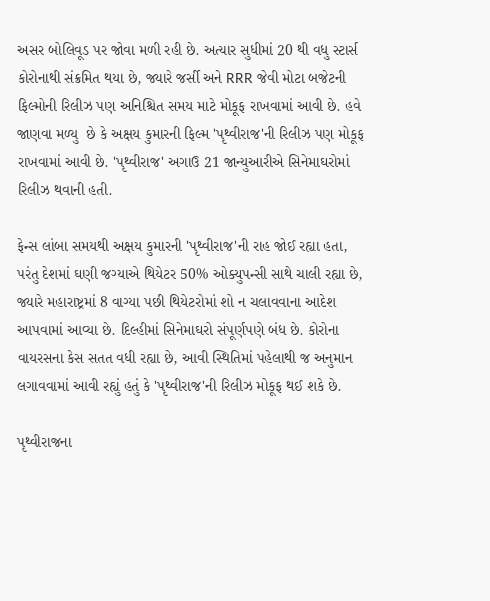અસર બોલિવૂડ પર જોવા મળી રહી છે. અત્યાર સુધીમાં 20 થી વધુ સ્ટાર્સ કોરોનાથી સંક્રમિત થયા છે, જ્યારે જર્સી અને RRR જેવી મોટા બજેટની ફિલ્મોની રિલીઝ પણ અનિશ્ચિત સમય માટે મોકૂફ રાખવામાં આવી છે. હવે જાણવા મળ્યુ  છે કે અક્ષય કુમારની ફિલ્મ 'પૃથ્વીરાજ'ની રિલીઝ પણ મોકૂફ રાખવામાં આવી છે. 'પૃથ્વીરાજ' અગાઉ 21 જાન્યુઆરીએ સિનેમાઘરોમાં રિલીઝ થવાની હતી.

ફેન્સ લાંબા સમયથી અક્ષય કુમારની 'પૃથ્વીરાજ'ની રાહ જોઈ રહ્યા હતા, પરંતુ દેશમાં ઘણી જગ્યાએ થિયેટર 50% ઓક્યુપન્સી સાથે ચાલી રહ્યા છે, જ્યારે મહારાષ્ટ્રમાં 8 વાગ્યા પછી થિયેટરોમાં શો ન ચલાવવાના આદેશ આપવામાં આવ્યા છે. દિલ્હીમાં સિનેમાઘરો સંપૂર્ણપણે બંધ છે. કોરોના વાયરસના કેસ સતત વધી રહ્યા છે, આવી સ્થિતિમાં પહેલાથી જ અનુમાન લગાવવામાં આવી રહ્યું હતું કે 'પૃથ્વીરાજ'ની રિલીઝ મોકૂફ થઈ શકે છે.

પૃથ્વીરાજના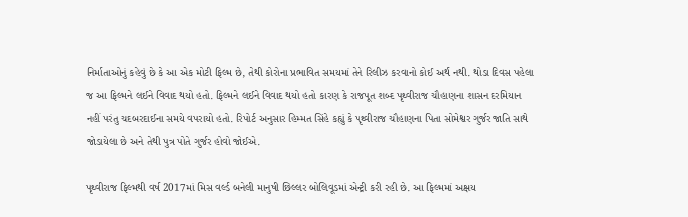નિર્માતાઓનું કહેવું છે કે આ એક મોટી ફિલ્મ છે, તેથી કોરોના પ્રભાવિત સમયમાં તેને રિલીઝ કરવાનો કોઈ અર્થ નથી. થોડા દિવસ પહેલા જ આ ફિલ્મને લઈને વિવાદ થયો હતો. ફિલ્મને લઈને વિવાદ થયો હતો કારણ કે રાજપૂત શબ્દ પૃથ્વીરાજ ચૌહાણના શાસન દરમિયાન નહીં પરંતુ ચદબરદાઈના સમયે વપરાયો હતો. રિપોર્ટ અનુસાર હિમ્મત સિંહે કહ્યું કે પૃથ્વીરાજ ચૌહાણના પિતા સોમેશ્વર ગુર્જર જાતિ સાથે જોડાયેલા છે અને તેથી પુત્ર પોતે ગુર્જર હોવો જોઈએ.

પૃથ્વીરાજ ફિલ્મથી વર્ષ 2017માં મિસ વર્લ્ડ બનેલી માનુષી છિલ્લર બોલિવૂડમાં એન્ટ્રી કરી રહી છે. આ ફિલ્મમાં અક્ષય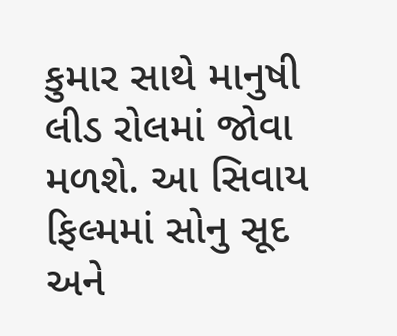કુમાર સાથે માનુષી લીડ રોલમાં જોવા મળશે. આ સિવાય ફિલ્મમાં સોનુ સૂદ અને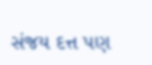સંજય દત્ત પણ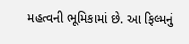મહત્વની ભૂમિકામાં છે. આ ફિલ્મનું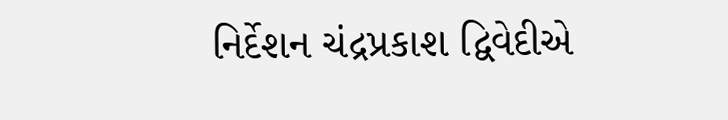નિર્દેશન ચંદ્રપ્રકાશ દ્વિવેદીએ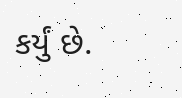કર્યું છે.